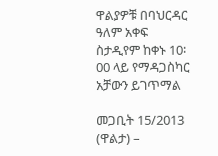ዋልያዎቹ በባህርዳር ዓለም አቀፍ ስታዲየም ከቀኑ 10፡00 ላይ የማዳጋስካር አቻውን ይገጥማል

መጋቢት 15/2013 (ዋልታ) –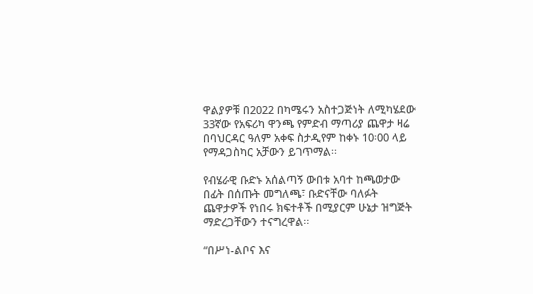ዋልያዎቹ በ2022 በካሜሩን አስተጋጅነት ለሚካሄደው 33ኛው የአፍሪካ ዋንጫ የምድብ ማጣሪያ ጨዋታ ዛሬ በባህርዳር ዓለም አቀፍ ስታዲየም ከቀኑ 10፡00 ላይ የማዳጋስካር አቻውን ይገጥማል፡፡

የብሄራዊ ቡድኑ አሰልጣኝ ውበቱ አባተ ከጫወታው በፊት በሰጡት መግለጫ፣ ቡድናቸው ባለፉት ጨዋታዎች የነበሩ ክፍተቶች በሚያርም ሁኔታ ዝግጅት ማድረጋቸውን ተናግረዋል፡፡

“በሥነ-ልቦና እና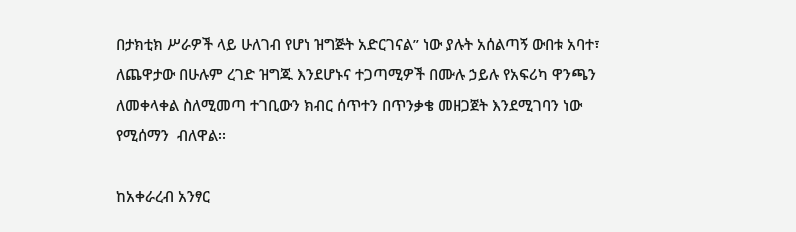በታክቲክ ሥራዎች ላይ ሁለገብ የሆነ ዝግጅት አድርገናል” ነው ያሉት አሰልጣኝ ውበቱ አባተ፣ ለጨዋታው በሁሉም ረገድ ዝግጁ እንደሆኑና ተጋጣሚዎች በሙሉ ኃይሉ የአፍሪካ ዋንጫን ለመቀላቀል ስለሚመጣ ተገቢውን ክብር ሰጥተን በጥንቃቄ መዘጋጀት እንደሚገባን ነው የሚሰማን  ብለዋል፡፡

ከአቀራረብ አንፃር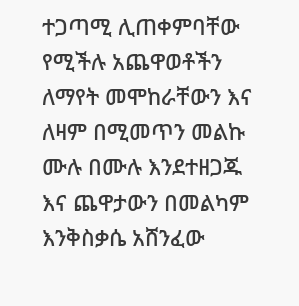ተጋጣሚ ሊጠቀምባቸው የሚችሉ አጨዋወቶችን ለማየት መሞከራቸውን እና ለዛም በሚመጥን መልኩ ሙሉ በሙሉ እንደተዘጋጁ እና ጨዋታውን በመልካም እንቅስቃሴ አሸንፈው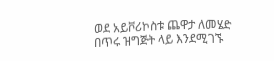ወደ አይቮሪኮስቱ ጨዋታ ለመሄድ በጥሩ ዝግጅት ላይ እንደሚገኙ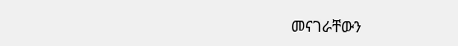መናገራቸውን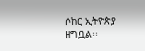ሶከር ኢትዮጵያ ዘግቧል፡፡